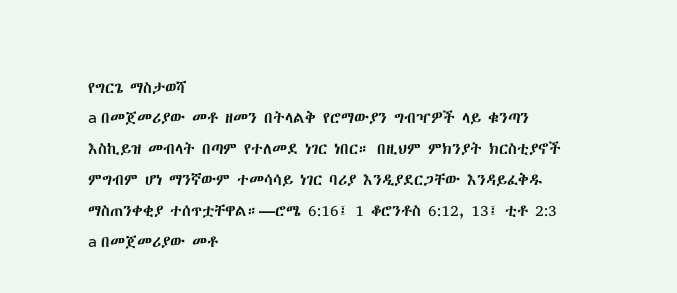የግርጌ ማስታወሻ
a በመጀመሪያው መቶ ዘመን በትላልቅ የሮማውያን ግብዣዎች ላይ ቁንጣን እስኪይዝ መብላት በጣም የተለመደ ነገር ነበር። በዚህም ምክንያት ክርስቲያኖች ምግብም ሆነ ማንኛውም ተመሳሳይ ነገር ባሪያ እንዲያደርጋቸው እንዳይፈቅዱ ማስጠንቀቂያ ተሰጥቷቸዋል።—ሮሜ 6:16፤ 1 ቆሮንቶስ 6:12, 13፤ ቲቶ 2:3
a በመጀመሪያው መቶ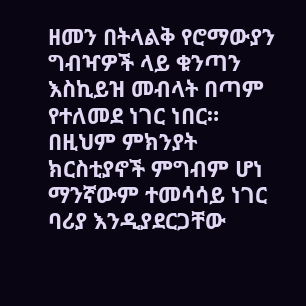ዘመን በትላልቅ የሮማውያን ግብዣዎች ላይ ቁንጣን እስኪይዝ መብላት በጣም የተለመደ ነገር ነበር። በዚህም ምክንያት ክርስቲያኖች ምግብም ሆነ ማንኛውም ተመሳሳይ ነገር ባሪያ እንዲያደርጋቸው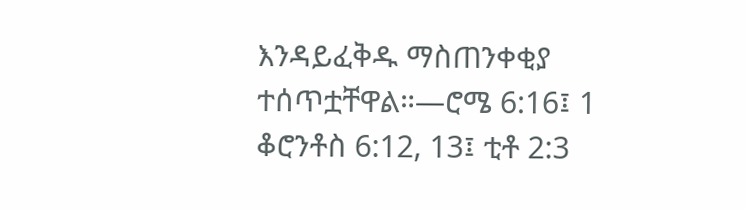እንዳይፈቅዱ ማስጠንቀቂያ ተሰጥቷቸዋል።—ሮሜ 6:16፤ 1 ቆሮንቶስ 6:12, 13፤ ቲቶ 2:3